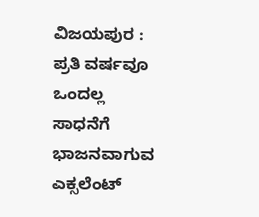ವಿಜಯಪುರ : ಪ್ರತಿ ವರ್ಷವೂ ಒಂದಲ್ಲ ಸಾಧನೆಗೆ ಭಾಜನವಾಗುವ ಎಕ್ಸಲೆಂಟ್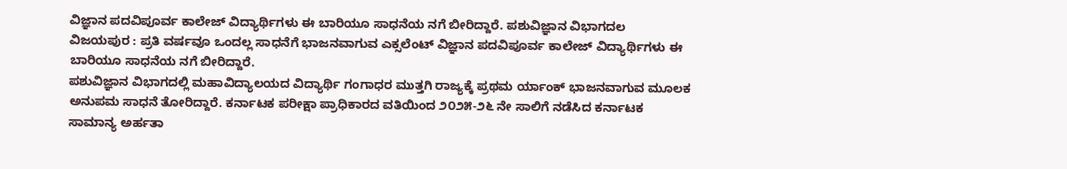ವಿಜ್ಞಾನ ಪದವಿಪೂರ್ವ ಕಾಲೇಜ್ ವಿದ್ಯಾರ್ಥಿಗಳು ಈ ಬಾರಿಯೂ ಸಾಧನೆಯ ನಗೆ ಬೀರಿದ್ದಾರೆ. ಪಶುವಿಜ್ಞಾನ ವಿಭಾಗದಲ
ವಿಜಯಪುರ : ಪ್ರತಿ ವರ್ಷವೂ ಒಂದಲ್ಲ ಸಾಧನೆಗೆ ಭಾಜನವಾಗುವ ಎಕ್ಸಲೆಂಟ್ ವಿಜ್ಞಾನ ಪದವಿಪೂರ್ವ ಕಾಲೇಜ್ ವಿದ್ಯಾರ್ಥಿಗಳು ಈ ಬಾರಿಯೂ ಸಾಧನೆಯ ನಗೆ ಬೀರಿದ್ದಾರೆ.
ಪಶುವಿಜ್ಞಾನ ವಿಭಾಗದಲ್ಲಿ ಮಹಾವಿದ್ಯಾಲಯದ ವಿದ್ಯಾರ್ಥಿ ಗಂಗಾಧರ ಮುತ್ತಗಿ ರಾಜ್ಯಕ್ಕೆ ಪ್ರಥಮ ರ್ಯಾಂಕ್ ಭಾಜನವಾಗುವ ಮೂಲಕ ಅನುಪಮ ಸಾಧನೆ ತೋರಿದ್ದಾರೆ. ಕರ್ನಾಟಕ ಪರೀಕ್ಷಾ ಪ್ರಾಧಿಕಾರದ ವತಿಯಿಂದ ೨೦೨೫-೨೬ ನೇ ಸಾಲಿಗೆ ನಡೆಸಿದ ಕರ್ನಾಟಕ ಸಾಮಾನ್ಯ ಅರ್ಹತಾ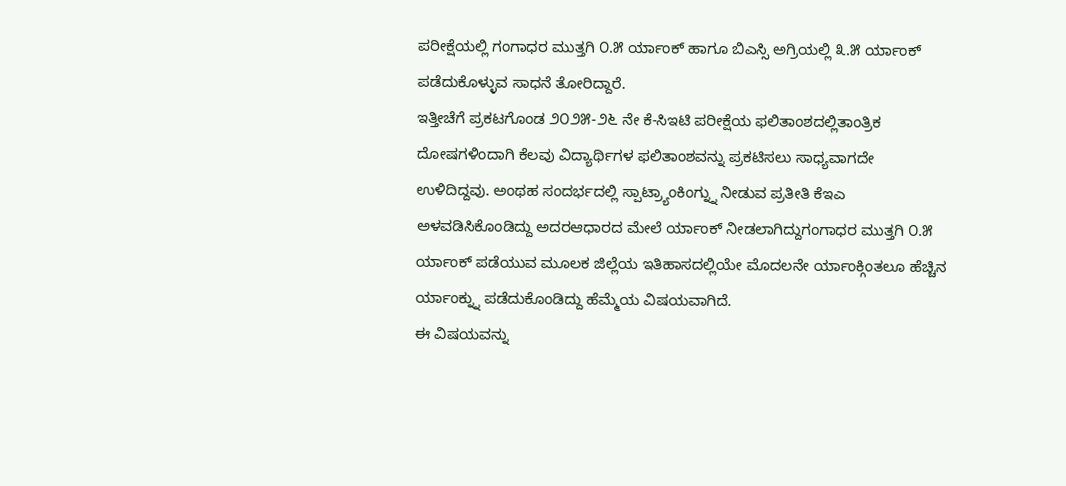ಪರೀಕ್ಷೆಯಲ್ಲಿ ಗಂಗಾಧರ ಮುತ್ತಗಿ ೦.೫ ರ್ಯಾಂಕ್ ಹಾಗೂ ಬಿಎಸ್ಸಿ ಅಗ್ರಿಯಲ್ಲಿ ೩.೫ ರ್ಯಾಂಕ್ ಪಡೆದುಕೊಳ್ಳುವ ಸಾಧನೆ ತೋರಿದ್ದಾರೆ.
ಇತ್ತೀಚೆಗೆ ಪ್ರಕಟಗೊಂಡ ೨೦೨೫-೨೬ ನೇ ಕೆ-ಸಿಇಟಿ ಪರೀಕ್ಷೆಯ ಫಲಿತಾಂಶದಲ್ಲಿತಾಂತ್ರಿಕ ದೋಷಗಳಿಂದಾಗಿ ಕೆಲವು ವಿದ್ಯಾರ್ಥಿಗಳ ಫಲಿತಾಂಶವನ್ನು ಪ್ರಕಟಿಸಲು ಸಾಧ್ಯವಾಗದೇ ಉಳಿದಿದ್ದವು. ಅಂಥಹ ಸಂದರ್ಭದಲ್ಲಿ ಸ್ಪಾಟ್ರ್ಯಾಂಕಿಂಗ್ನ್ನು ನೀಡುವ ಪ್ರತೀತಿ ಕೆಇಎ ಅಳವಡಿಸಿಕೊಂಡಿದ್ದು ಅದರಆಧಾರದ ಮೇಲೆ ರ್ಯಾಂಕ್ ನೀಡಲಾಗಿದ್ದುಗಂಗಾಧರ ಮುತ್ತಗಿ ೦.೫ ರ್ಯಾಂಕ್ ಪಡೆಯುವ ಮೂಲಕ ಜಿಲ್ಲೆಯ ಇತಿಹಾಸದಲ್ಲಿಯೇ ಮೊದಲನೇ ರ್ಯಾಂಕ್ಗಿಂತಲೂ ಹೆಚ್ಚಿನ ರ್ಯಾಂಕ್ನ್ನು ಪಡೆದುಕೊಂಡಿದ್ದು ಹೆಮ್ಮೆಯ ವಿಷಯವಾಗಿದೆ.
ಈ ವಿಷಯವನ್ನು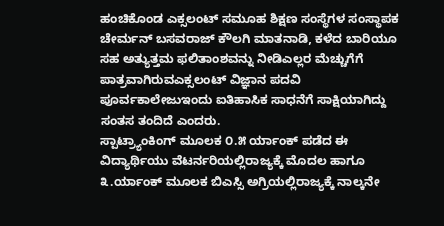ಹಂಚಿಕೊಂಡ ಎಕ್ಸಲಂಟ್ ಸಮೂಹ ಶಿಕ್ಷಣ ಸಂಸ್ಥೆಗಳ ಸಂಸ್ಥಾಪಕ ಚೇರ್ಮನ್ ಬಸವರಾಜ್ ಕೌಲಗಿ ಮಾತನಾಡಿ, ಕಳೆದ ಬಾರಿಯೂ ಸಹ ಅತ್ಯುತ್ತಮ ಫಲಿತಾಂಶವನ್ನು ನೀಡಿಎಲ್ಲರ ಮೆಚ್ಚುಗೆಗೆ ಪಾತ್ರವಾಗಿರುವಎಕ್ಸಲಂಟ್ ವಿಜ್ಞಾನ ಪದವಿ ಪೂರ್ವಕಾಲೇಜುಇಂದು ಐತಿಹಾಸಿಕ ಸಾಧನೆಗೆ ಸಾಕ್ಷಿಯಾಗಿದ್ದು ಸಂತಸ ತಂದಿದೆ ಎಂದರು.
ಸ್ಪಾಟ್ರ್ಯಾಂಕಿಂಗ್ ಮೂಲಕ ೦.೫ ರ್ಯಾಂಕ್ ಪಡೆದ ಈ ವಿದ್ಯಾರ್ಥಿಯು ವೆಟರ್ನರಿಯಲ್ಲಿರಾಜ್ಯಕ್ಕೆ ಮೊದಲ ಹಾಗೂ ೩.ರ್ಯಾಂಕ್ ಮೂಲಕ ಬಿಎಸ್ಸಿ ಅಗ್ರಿಯಲ್ಲಿರಾಜ್ಯಕ್ಕೆ ನಾಲ್ಕನೇ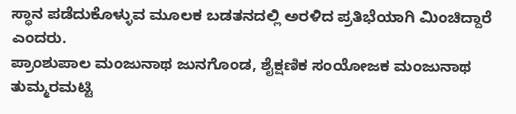ಸ್ಥಾನ ಪಡೆದುಕೊಳ್ಳುವ ಮೂಲಕ ಬಡತನದಲ್ಲಿ ಅರಳಿದ ಪ್ರತಿಭೆಯಾಗಿ ಮಿಂಚಿದ್ದಾರೆ ಎಂದರು.
ಪ್ರಾಂಶುಪಾಲ ಮಂಜುನಾಥ ಜುನಗೊಂಡ, ಶೈಕ್ಷಣಿಕ ಸಂಯೋಜಕ ಮಂಜುನಾಥ ತುಮ್ಮರಮಟ್ಟಿ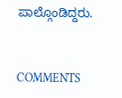ಪಾಲ್ಗೊಂಡಿದ್ದರು.


COMMENTS